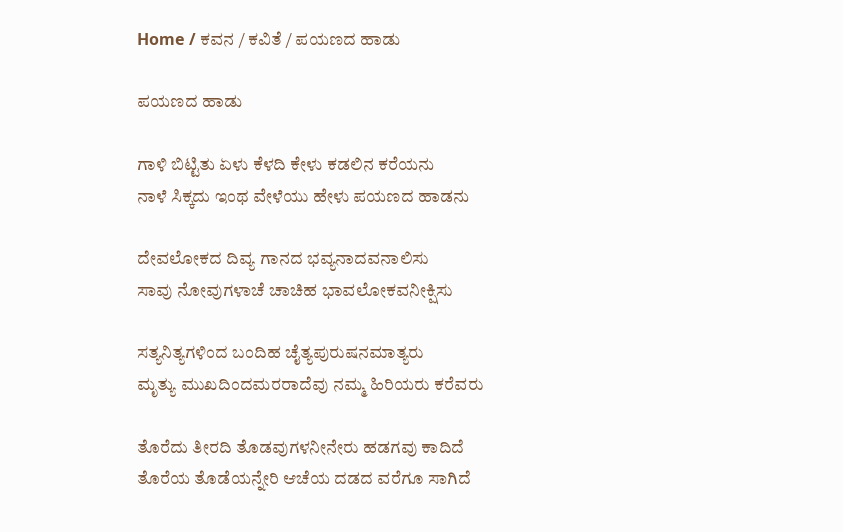Home / ಕವನ / ಕವಿತೆ / ಪಯಣದ ಹಾಡು

ಪಯಣದ ಹಾಡು

ಗಾಳಿ ಬಿಟ್ಟಿತು ಏಳು ಕೆಳದಿ ಕೇಳು ಕಡಲಿನ ಕರೆಯನು
ನಾಳೆ ಸಿಕ್ಕದು ಇಂಥ ವೇಳೆಯು ಹೇಳು ಪಯಣದ ಹಾಡನು

ದೇವಲೋಕದ ದಿವ್ಯ ಗಾನದ ಭವ್ಯನಾದವನಾಲಿಸು
ಸಾವು ನೋವುಗಳಾಚೆ ಚಾಚಿಹ ಭಾವಲೋಕವನೀಕ್ಷಿಸು

ಸತ್ಯನಿತ್ಯಗಳಿಂದ ಬಂದಿಹ ಚೈತ್ಯಪುರುಷನಮಾತ್ಯರು
ಮೃತ್ಯು ಮುಖದಿಂದಮರರಾದೆವು ನಮ್ಮ ಹಿರಿಯರು ಕರೆವರು

ತೊರೆದು ತೀರದಿ ತೊಡವುಗಳನೀನೇರು ಹಡಗವು ಕಾದಿದೆ
ತೊರೆಯ ತೊಡೆಯನ್ನೇರಿ ಆಚೆಯ ದಡದ ವರೆಗೂ ಸಾಗಿದೆ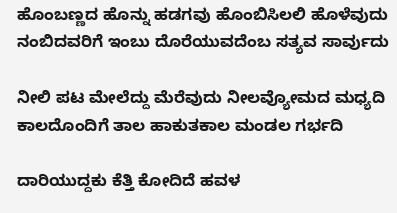ಹೊಂಬಣ್ಣದ ಹೊನ್ನು ಹಡಗವು ಹೊಂಬಿಸಿಲಲಿ ಹೊಳೆವುದು
ನಂಬಿದವರಿಗೆ ಇಂಬು ದೊರೆಯುವದೆಂಬ ಸತ್ಯವ ಸಾರ್ವುದು

ನೀಲಿ ಪಟ ಮೇಲೆದ್ದು ಮೆರೆವುದು ನೀಲವ್ಯೋಮದ ಮಧ್ಯದಿ
ಕಾಲದೊಂದಿಗೆ ತಾಲ ಹಾಕುತಕಾಲ ಮಂಡಲ ಗರ್ಭದಿ

ದಾರಿಯುದ್ದಕು ಕೆತ್ತಿ ಕೋದಿದೆ ಹವಳ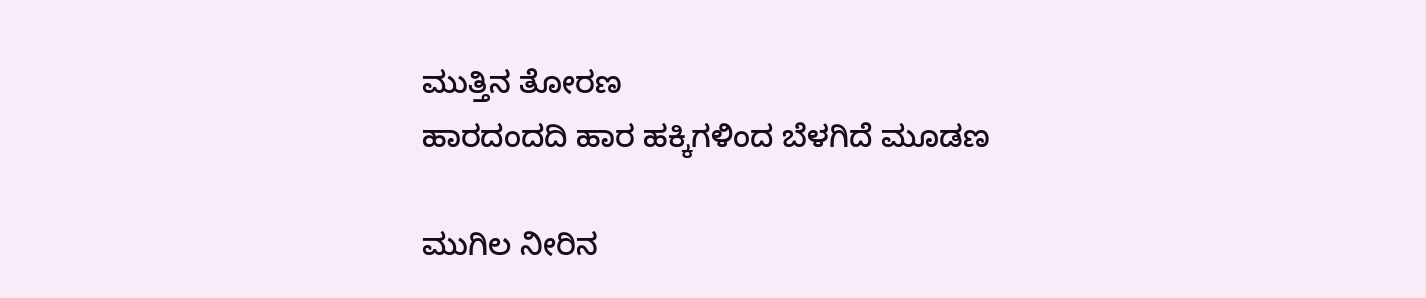ಮುತ್ತಿನ ತೋರಣ
ಹಾರದಂದದಿ ಹಾರ ಹಕ್ಕಿಗಳಿಂದ ಬೆಳಗಿದೆ ಮೂಡಣ

ಮುಗಿಲ ನೀರಿನ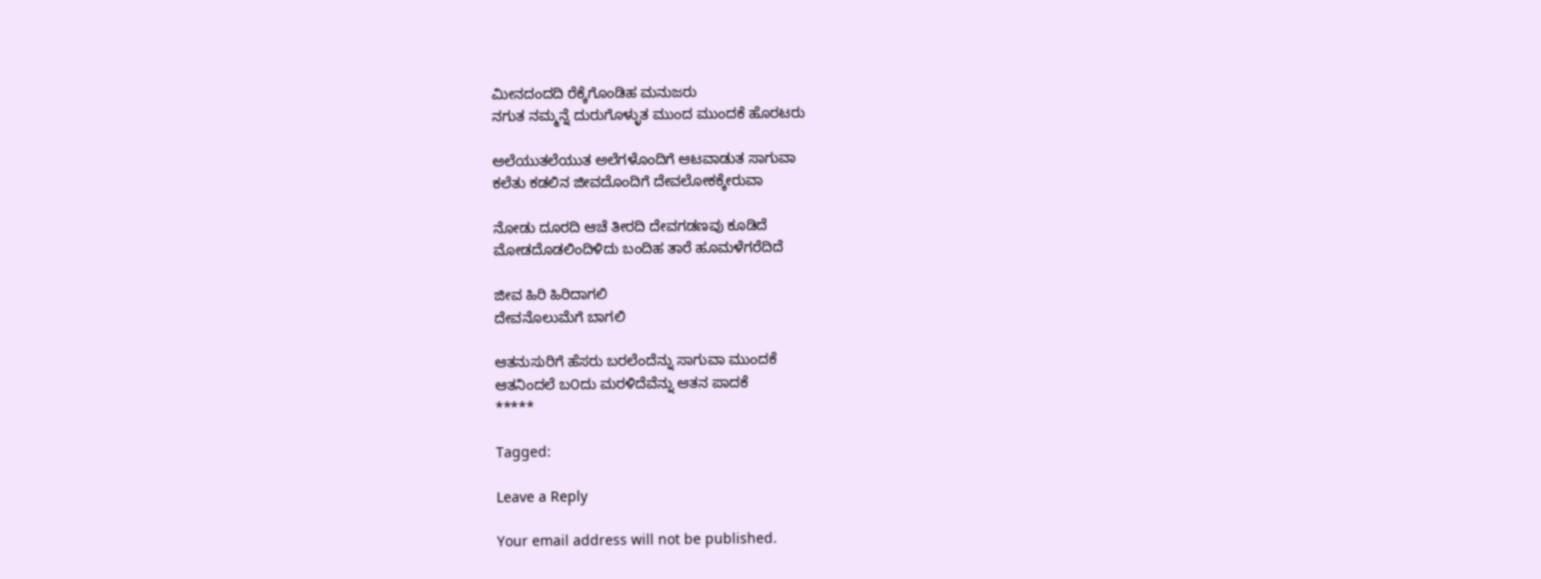ಮೀನದಂದದಿ ರೆಕ್ಕೆಗೊಂಡಿಹ ಮನುಜರು
ನಗುತ ನಮ್ಮನ್ನೆ ದುರುಗೊಳ್ಳುತ ಮುಂದ ಮುಂದಕೆ ಹೊರಟರು

ಅಲೆಯುತಲೆಯುತ ಅಲೆಗಳೊಂದಿಗೆ ಆಟವಾಡುತ ಸಾಗುವಾ
ಕಲೆತು ಕಡಲಿನ ಜೀವದೊಂದಿಗೆ ದೇವಲೋಕಕ್ಕೇರುವಾ

ನೋಡು ದೂರದಿ ಆಚೆ ತೀರದಿ ದೇವಗಡಣವು ಕೂಡಿದೆ
ಮೋಡದೊಡಲಿಂದಿಳಿದು ಬಂದಿಹ ತಾರೆ ಹೂಮಳೆಗರೆದಿದೆ

ಜೀವ ಹಿರಿ ಹಿರಿದಾಗಲಿ
ದೇವನೊಲುಮೆಗೆ ಬಾಗಲಿ

ಆತನುಸುರಿಗೆ ಹೆಸರು ಬರಲೆಂದೆನ್ನು ಸಾಗುವಾ ಮುಂದಕೆ
ಆತನಿಂದಲೆ ಬ೦ದು ಮರಳಿದೆವೆನ್ನು ಆತನ ಪಾದಕೆ
*****

Tagged:

Leave a Reply

Your email address will not be published.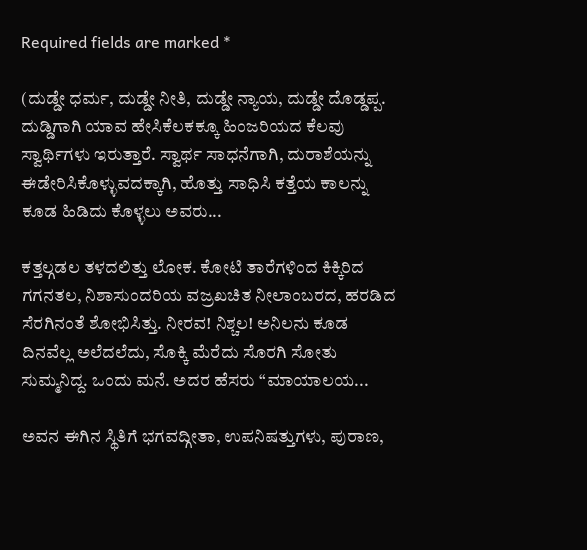Required fields are marked *

(ದುಡ್ಡೇ ಧರ್ಮ, ದುಡ್ಡೇ ನೀತಿ, ದುಡ್ಡೇ ನ್ಯಾಯ, ದುಡ್ಡೇ ದೊಡ್ಡಪ್ಪ. ದುಡ್ಡಿಗಾಗಿ ಯಾವ ಹೇಸಿಕೆಲಕಕ್ಕೂ ಹಿಂಜರಿಯದ ಕೆಲವು ಸ್ವಾರ್ಥಿಗಳು ಇರುತ್ತಾರೆ. ಸ್ವಾರ್ಥ ಸಾಧನೆಗಾಗಿ, ದುರಾಶೆಯನ್ನು ಈಡೇರಿಸಿಕೊಳ್ಳುವದಕ್ಕಾಗಿ, ಹೊತ್ತು ಸಾಧಿಸಿ ಕತ್ತೆಯ ಕಾಲನ್ನು ಕೂಡ ಹಿಡಿದು ಕೊಳ್ಳಲು ಅವರು...

ಕತ್ತಲ್ಗಡಲ ತಳದಲಿತ್ತು ಲೋಕ. ಕೋಟಿ ತಾರೆಗಳಿಂದ ಕಿಕ್ಕಿರಿದ ಗಗನತಲ, ನಿಶಾಸುಂದರಿಯ ವಜ್ರಖಚಿತ ನೀಲಾಂಬರದ, ಹರಡಿದ ಸೆರಗಿನಂತೆ ಶೋಭಿಸಿತ್ತು. ನೀರವ! ನಿಶ್ಚಲ! ಅನಿಲನು ಕೂಡ ದಿನವೆಲ್ಲ ಅಲೆದಲೆದು, ಸೊಕ್ಕಿ ಮೆರೆದು ಸೊರಗಿ ಸೋತು ಸುಮ್ಮನಿದ್ದ. ಒಂದು ಮನೆ. ಅದರ ಹೆಸರು “ಮಾಯಾಲಯ...

ಅವನ ಈಗಿನ ಸ್ಥಿತಿಗೆ ಭಗವದ್ಗೀತಾ, ಉಪನಿಷತ್ತುಗಳು, ಪುರಾಣ,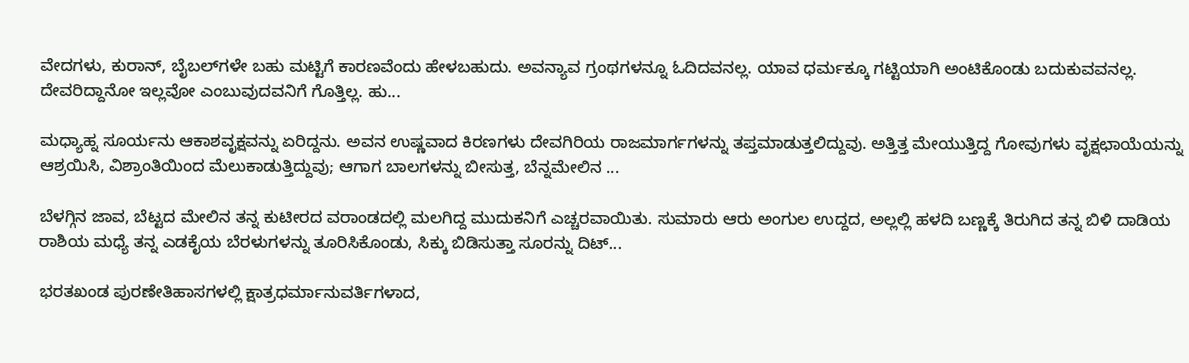ವೇದಗಳು, ಕುರಾನ್, ಬೈಬಲ್‌ಗಳೇ ಬಹು ಮಟ್ಟಿಗೆ ಕಾರಣವೆಂದು ಹೇಳಬಹುದು. ಅವನ್ಯಾವ ಗ್ರಂಥಗಳನ್ನೂ ಓದಿದವನಲ್ಲ. ಯಾವ ಧರ್ಮಕ್ಕೂ ಗಟ್ಟಿಯಾಗಿ ಅಂಟಿಕೊಂಡು ಬದುಕುವವನಲ್ಲ. ದೇವರಿದ್ದಾನೋ ಇಲ್ಲವೋ ಎಂಬುವುದವನಿಗೆ ಗೊತ್ತಿಲ್ಲ. ಹು...

ಮಧ್ಯಾಹ್ನ ಸೂರ್ಯನು ಆಕಾಶವೃಕ್ಷವನ್ನು ಏರಿದ್ದನು. ಅವನ ಉಷ್ಣವಾದ ಕಿರಣಗಳು ದೇವಗಿರಿಯ ರಾಜಮಾರ್ಗಗಳನ್ನು ತಪ್ತಮಾಡುತ್ತಲಿದ್ದುವು. ಅತ್ತಿತ್ತ ಮೇಯುತ್ತಿದ್ದ ಗೋವುಗಳು ವೃಕ್ಷಛಾಯೆಯನ್ನು ಆಶ್ರಯಿಸಿ, ವಿಶ್ರಾಂತಿಯಿಂದ ಮೆಲುಕಾಡುತ್ತಿದ್ದುವು; ಆಗಾಗ ಬಾಲಗಳನ್ನು ಬೀಸುತ್ತ, ಬೆನ್ನಮೇಲಿನ ...

ಬೆಳಗ್ಗಿನ ಜಾವ, ಬೆಟ್ಟದ ಮೇಲಿನ ತನ್ನ ಕುಟೀರದ ವರಾಂಡದಲ್ಲಿ ಮಲಗಿದ್ದ ಮುದುಕನಿಗೆ ಎಚ್ಚರವಾಯಿತು. ಸುಮಾರು ಆರು ಅಂಗುಲ ಉದ್ದದ, ಅಲ್ಲಲ್ಲಿ ಹಳದಿ ಬಣ್ಣಕ್ಕೆ ತಿರುಗಿದ ತನ್ನ ಬಿಳಿ ದಾಡಿಯ ರಾಶಿಯ ಮಧ್ಯೆ ತನ್ನ ಎಡಕೈಯ ಬೆರಳುಗಳನ್ನು ತೂರಿಸಿಕೊಂಡು, ಸಿಕ್ಕು ಬಿಡಿಸುತ್ತಾ ಸೂರನ್ನು ದಿಟ್...

ಭರತಖಂಡ ಪುರಣೇತಿಹಾಸಗಳಲ್ಲಿ ಕ್ಷಾತ್ರಧರ್ಮಾನುವರ್ತಿಗಳಾದ,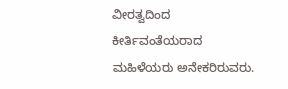ವೀರತ್ವದಿಂದ ಕೀರ್ತಿವಂತೆಯರಾದ ಮಹಿಳೆಯರು ಅನೇಕರಿರುವರು.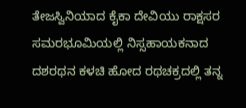ತೇಜಸ್ವಿನಿಯಾದ ಕೈಕಾ ದೇವಿಯು ರಾಕ್ಷಸರ ಸಮರಭೂಮಿಯಲ್ಲಿ ನಿಸ್ಸಹಾಯಕನಾದ ದಶರಥನ ಕಳಚಿ ಹೋದ ರಥಚಕ್ರದಲ್ಲಿ ತನ್ನ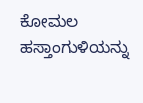ಕೋಮಲ ಹಸ್ತಾಂಗುಳಿಯನ್ನು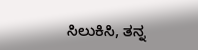ಸಿಲುಕಿಸಿ, ತನ್ನ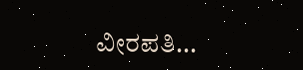ವೀರಪತಿ...